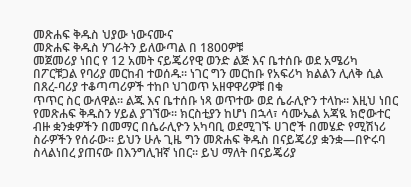መጽሐፍ ቅዱስ ህያው ነውናሙና
መጽሐፍ ቅዱስ ሃገራትን ይለውጣል በ 1800ዎቹ
መጀመሪያ ነበር የ 12 አመት ናይጄሪየዊ ወንድ ልጅ እና ቤተሰቡ ወደ አሜሪካ በፖርቹጋል የባሪያ መርከብ ተወሰዱ። ነገር ግን መርከቡ የአፍሪካ ክልልን ሊለቅ ሲል በጸረ-ባሪያ ተቆጣጣሪዎች ተከቦ ህገወጥ አዘዋዋሪዎቹ በቁ
ጥጥር ስር ውለዋል። ልጁ እና ቤተሰቡ ነጻ ወጥተው ወደ ሴራሊዮን ተላኩ። እዚህ ነበር የመጽሐፍ ቅዱስን ሃይል ያገኘው። ክርስቲያን ከሆነ በኋላ፣ ሳሙኤል አጃዪ ክሮውተር ብዙ ቋንቋዎችን በመማር በሴራሊዮን አካባቢ ወደሚገኙ ሀገሮች በመሄድ የሚሽነሪ ስራዎችን የሰራው። ይህን ሁሉ ጊዜ ግን መጽሐፍ ቅዱስ በናይጄሪያ ቋንቋ—በዮሩባ ስላልነበረ ያጠናው በእንግሊዝኛ ነበር። ይህ ማለት በናይጄሪያ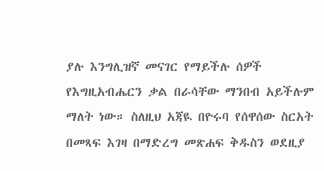ያሉ እንግሊዝኛ መናገር የማይችሉ ሰዎች የእግዚአብሔርን ቃል በራሳቸው ማንበብ አይችሉም ማለት ነው። ስለዚህ አጃዪ በዮሩባ የሰዋሰው ስርአት በመጻፍ እገዛ በማድረግ መጽሐፍ ቅዱስን ወደዚያ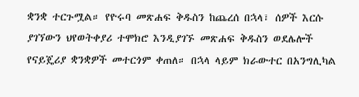ቋንቋ ተርጉሟል። የዮሩባ መጽሐፍ ቅዱስን ከጨረሰ በኋላ፣ ሰዎች እርሱ ያገኘውን ህየወትቀያሪ ተሞክሮ እንዲያገኙ መጽሐፍ ቅዱስን ወደሌሎች የናይጄሪያ ቋንቋዎች መተርጎም ቀጠለ። በኋላ ላይም ክራውተር በአንግሊካል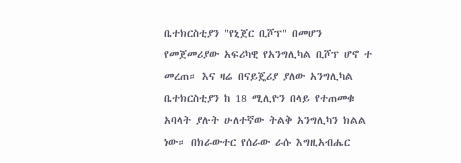ቤተክርስቲያን "የኒጀር ቢሾፕ" በመሆን የመጀመሪያው አፍሪካዊ የአንግሊካል ቢሾፕ ሆኖ ተ
መረጠ። እና ዛሬ በናይጄሪያ ያለው አንግሊካል ቤተክርስቲያን ከ 18 ሚሊዮን በላይ የተጠመቁ አባላት ያሉት ሁለተኛው ትልቅ አንግሊካን ክልል ነው። በክራውተር የሰራው ራሱ እግዚአብሔር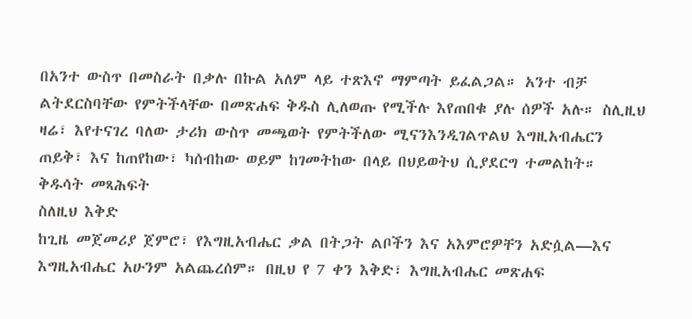በአንተ ውስጥ በመስራት በቃሉ በኩል አለም ላይ ተጽእኖ ማምጣት ይፈልጋል። አንተ ብቻ ልትደርስባቸው የምትችላቸው በመጽሐፍ ቅዱስ ሊለወጡ የሚችሉ እየጠበቁ ያሉ ሰዎች አሉ። ስሊዚህ ዛሬ፣ እየተናገረ ባለው ታሪክ ውስጥ መጫወት የምትችለው ሚናንእንዲገልጥልህ እግዚአብሔርን ጠይቅ፣ እና ከጠየከው፣ ካሰብከው ወይም ከገመትከው በላይ በህይወትህ ሲያደርግ ተመልከት።
ቅዱሳት መጻሕፍት
ስለዚህ እቅድ
ከጊዜ መጀመሪያ ጀምሮ፣ የእግዚአብሔር ቃል በትጋት ልቦችን እና አእምሮዎቸን አድሷል—እና እግዚአብሔር አሁንም አልጨረሰም። በዚህ የ 7 ቀን እቅድ፣ እግዚአብሔር መጽሐፍ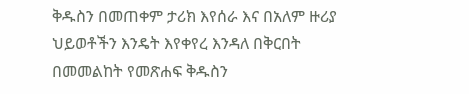ቅዱስን በመጠቀም ታሪክ እየሰራ እና በአለም ዙሪያ ህይወቶችን እንዴት እየቀየረ እንዳለ በቅርበት በመመልከት የመጽሐፍ ቅዱስን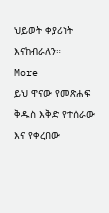ህይወት ቀያሪነት እናከብራለን።
More
ይህ ዋናው የመጽሐፍ ቅዱስ እቅድ የተሰራው እና የቀረበው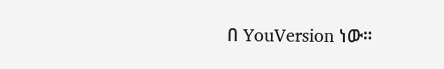በ YouVersion ነው።